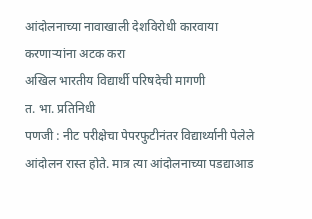आंदोलनाच्या नावाखाली देशविरोधी कारवाया करणाऱ्यांना अटक करा
अखिल भारतीय विद्यार्थी परिषदेची मागणी
त. भा. प्रतिनिधी
पणजी : नीट परीक्षेचा पेपरफुटीनंतर विद्यार्थ्यानी पेलेले आंदोलन रास्त होते. मात्र त्या आंदोलनाच्या पडद्याआड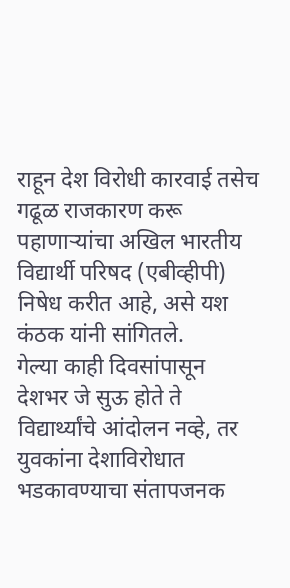राहून देश विरोधी कारवाई तसेच गढूळ राजकारण करू पहाणाऱ्यांचा अखिल भारतीय विद्यार्थी परिषद (एबीव्हीपी) निषेध करीत आहे, असे यश कंठक यांनी सांगितले.
गेल्या काही दिवसांपासून देशभर जे सुऊ होते ते विद्यार्थ्यांचे आंदोलन नव्हे, तर युवकांना देशाविरोधात भडकावण्याचा संतापजनक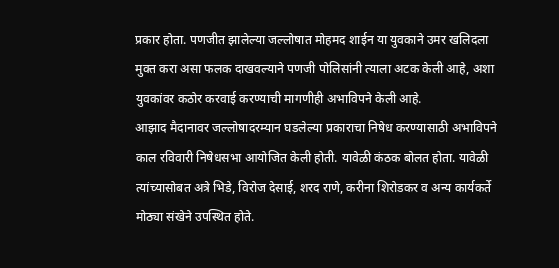प्रकार होता. पणजीत झालेल्या जल्लोषात मोहमद शाईन या युवकाने उमर खलिदला मुक्त करा असा फलक दाखवल्याने पणजी पोलिसांनी त्याला अटक केली आहे, अशा युवकांवर कठोर करवाई करण्याची मागणीही अभाविपने केली आहे.
आझाद मैदानावर जल्लोषादरम्यान घडलेल्या प्रकाराचा निषेध करण्यासाठी अभाविपने काल रविवारी निषेधसभा आयोजित केली होती. यावेळी कंठक बोलत होता. यावेळी त्यांच्यासोबत अत्रे भिडे, विरोज देसाई, शरद राणे, करीना शिरोडकर व अन्य कार्यकर्ते मोठ्या संखेने उपस्थित होते.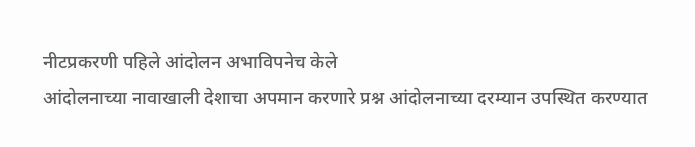नीटप्रकरणी पहिले आंदोलन अभाविपनेच केले
आंदोलनाच्या नावाखाली देशाचा अपमान करणारे प्रश्न आंदोलनाच्या दरम्यान उपस्थित करण्यात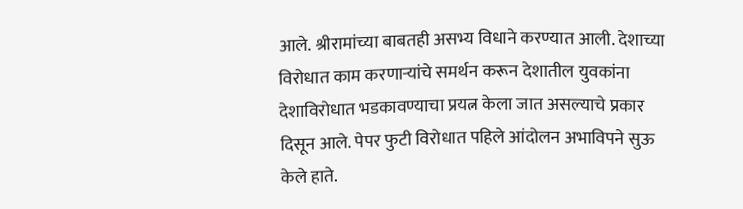आले. श्रीरामांच्या बाबतही असभ्य विधाने करण्यात आली. देशाच्या विरोधात काम करणाऱ्यांचे समर्थन करून देशातील युवकांना देशाविरोधात भडकावण्याचा प्रयत्न केला जात असल्याचे प्रकार दिसून आले. पेपर फुटी विरोधात पहिले आंदोलन अभाविपने सुऊ केले हाते.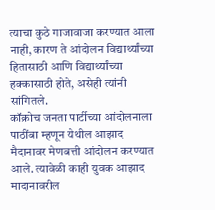त्याचा कुठे गाजावाजा करण्यात आला नाही, कारण ते आंदोलन विद्यार्थ्यांच्या हितासाठी आणि विद्यार्थ्यांच्या हक्कासाठी होते, असेही त्यांनी सांगितले.
कॉक्रोच जनता पार्टीच्या आंदोलनाला पाठींबा म्हणून येथील आझाद मैदानावर मेणबत्ती आंदोलन करण्यात आले. त्यावेळी काही युवक आझाद मादानावरील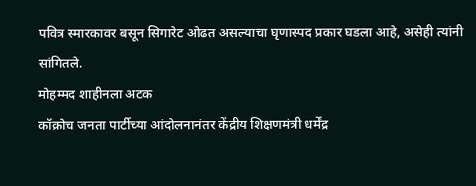पवित्र स्मारकावर बसून सिगारेट ओढत असल्याचा घृणास्पद प्रकार घडला आहे, असेही त्यांनी सांगितले.
मोहम्मद शाहीनला अटक
कॉक्रोच जनता पार्टीच्या आंदोलनानंतर केंद्रीय शिक्षणमंत्री धर्मेंद्र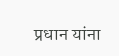प्रधान यांना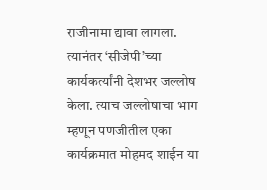राजीनामा द्यावा लागला. त्यानंतर ‘सीजेपी’च्या कार्यकर्त्यांनी देशभर जल्लोष केला. त्याच जल्लोषाचा भाग म्हणून पणजीतील एका कार्यक्रमात मोहमद शाईन या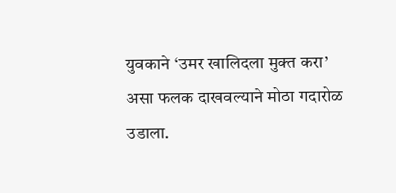युवकाने ‘उमर खालिदला मुक्त करा’ असा फलक दाखवल्याने मोठा गदारोळ उडाला.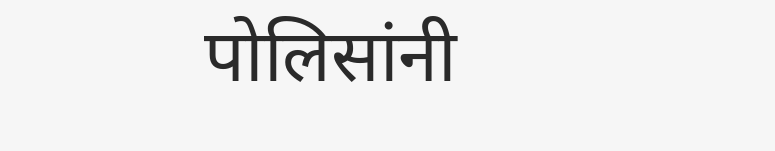पोलिसांनी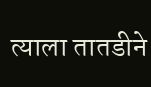त्याला तातडीने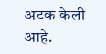अटक केली आहे.